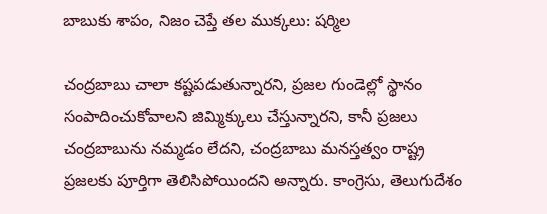బాబుకు శాపం, నిజం చెప్తే తల ముక్కలు: షర్మిల

చంద్రబాబు చాలా కష్టపడుతున్నారని, ప్రజల గుండెల్లో స్థానం సంపాదించుకోవాలని జిమ్మిక్కులు చేస్తున్నారని, కానీ ప్రజలు చంద్రబాబును నమ్మడం లేదని, చంద్రబాబు మనస్తత్వం రాష్ట్ర ప్రజలకు పూర్తిగా తెలిసిపోయిందని అన్నారు. కాంగ్రెసు, తెలుగుదేశం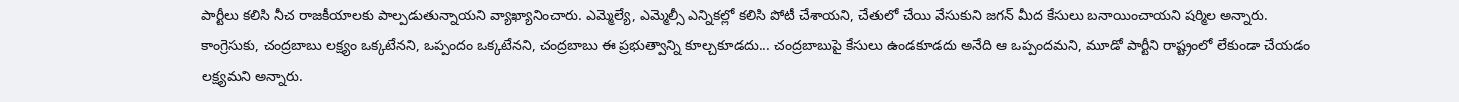పార్టీలు కలిసి నీచ రాజకీయాలకు పాల్పడుతున్నాయని వ్యాఖ్యానించారు. ఎమ్మెల్యే, ఎమ్మెల్సీ ఎన్నికల్లో కలిసి పోటీ చేశాయని, చేతులో చేయి వేసుకుని జగన్ మీద కేసులు బనాయించాయని షర్మిల అన్నారు. కాంగ్రెసుకు, చంద్రబాబు లక్ష్యం ఒక్కటేనని, ఒప్పందం ఒక్కటేనని, చంద్రబాబు ఈ ప్రభుత్వాన్ని కూల్చకూడదు... చంద్రబాబుపై కేసులు ఉండకూడదు అనేది ఆ ఒప్పందమని, మూడో పార్టీని రాష్ట్రంలో లేకుండా చేయడం లక్ష్యమని అన్నారు.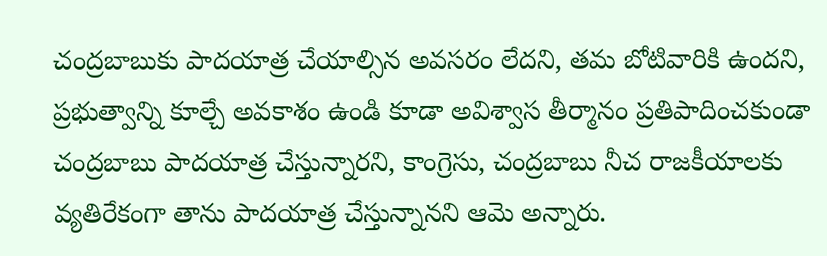చంద్రబాబుకు పాదయాత్ర చేయాల్సిన అవసరం లేదని, తమ బోటివారికి ఉందని, ప్రభుత్వాన్ని కూల్చే అవకాశం ఉండి కూడా అవిశ్వాస తీర్మానం ప్రతిపాదించకుండా చంద్రబాబు పాదయాత్ర చేస్తున్నారని, కాంగ్రెసు, చంద్రబాబు నీచ రాజకీయాలకు వ్యతిరేకంగా తాను పాదయాత్ర చేస్తున్నానని ఆమె అన్నారు.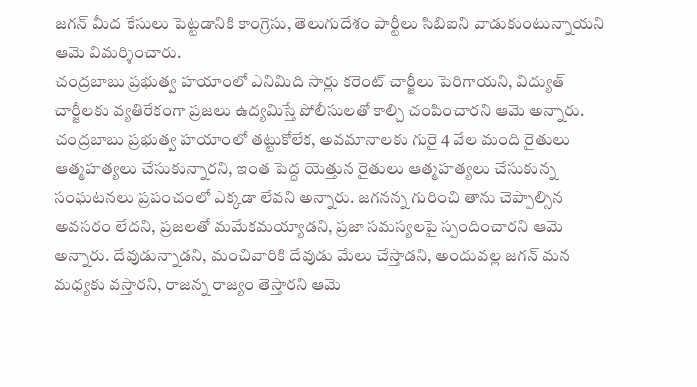జగన్ మీద కేసులు పెట్టడానికి కాంగ్రెసు, తెలుగుదేశం పార్టీలు సిబిఐని వాడుకుంటున్నాయని ఆమె విమర్శించారు.
చంద్రబాబు ప్రభుత్వ హయాంలో ఎనిమిది సార్లు కరెంట్ చార్జీలు పెరిగాయని, విద్యుత్ చార్జీలకు వ్యతిరేకంగా ప్రజలు ఉద్యమిస్తే పోలీసులతో కాల్చి చంపించారని ఆమె అన్నారు. చంద్రబాబు ప్రభుత్వ హయాంలో తట్టుకోలేక, అవమానాలకు గురై 4 వేల మంది రైతులు ఆత్మహత్యలు చేసుకున్నారని, ఇంత పెద్ద యెత్తున రైతులు ఆత్మహత్యలు చేసుకున్న సంఘటనలు ప్రపంచంలో ఎక్కడా లేవని అన్నారు. జగనన్న గురించి తాను చెప్పాల్సిన అవసరం లేదని, ప్రజలతో మమేకమయ్యాడని, ప్రజా సమస్యలపై స్పందించారని ఆమె అన్నారు. దేవుడున్నాడని, మంచివారికి దేవుడు మేలు చేస్తాడని, అందువల్ల జగన్ మన మధ్యకు వస్తారని, రాజన్న రాజ్యం తెస్తారని ఆమె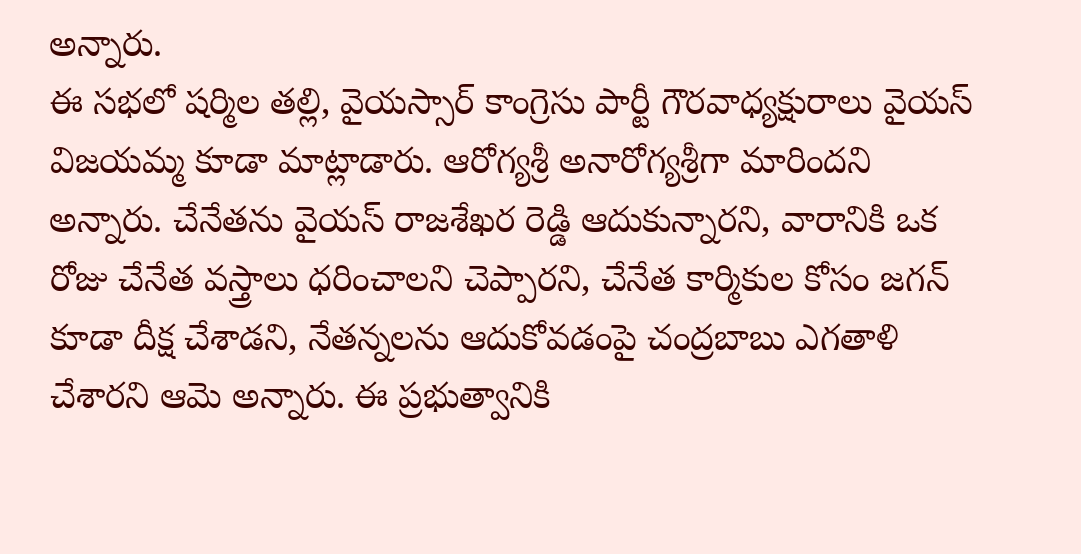అన్నారు.
ఈ సభలో షర్మిల తల్లి, వైయస్సార్ కాంగ్రెసు పార్టీ గౌరవాధ్యక్షురాలు వైయస్ విజయమ్మ కూడా మాట్లాడారు. ఆరోగ్యశ్రీ అనారోగ్యశ్రీగా మారిందని అన్నారు. చేనేతను వైయస్ రాజశేఖర రెడ్డి ఆదుకున్నారని, వారానికి ఒక రోజు చేనేత వస్త్రాలు ధరించాలని చెప్పారని, చేనేత కార్మికుల కోసం జగన్ కూడా దీక్ష చేశాడని, నేతన్నలను ఆదుకోవడంపై చంద్రబాబు ఎగతాళి చేశారని ఆమె అన్నారు. ఈ ప్రభుత్వానికి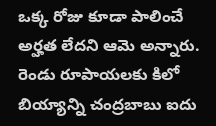ఒక్క రోజు కూడా పాలించే అర్హత లేదని ఆమె అన్నారు. రెండు రూపాయలకు కిలో బియ్యాన్ని చంద్రబాబు ఐదు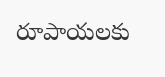రూపాయలకు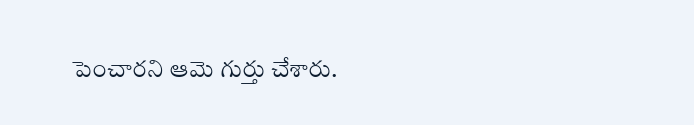పెంచారని ఆమె గుర్తు చేశారు.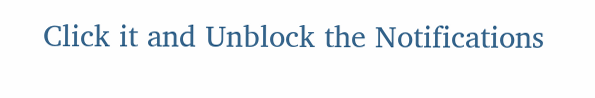Click it and Unblock the Notifications